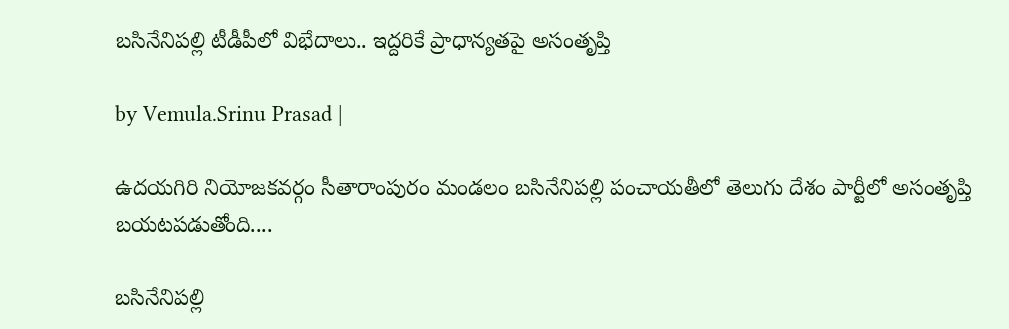బసినేనిపల్లి టీడీపీలో విభేదాలు.. ఇద్దరికే ప్రాధాన్యతపై అసంతృప్తి

by Vemula.Srinu Prasad |

ఉదయగిరి నియోజకవర్గం సీతారాంపురం మండలం బసినేనిపల్లి పంచాయతీలో తెలుగు దేశం పార్టీ‌లో అసంతృప్తి బయటపడుతోంది....

బసినేనిపల్లి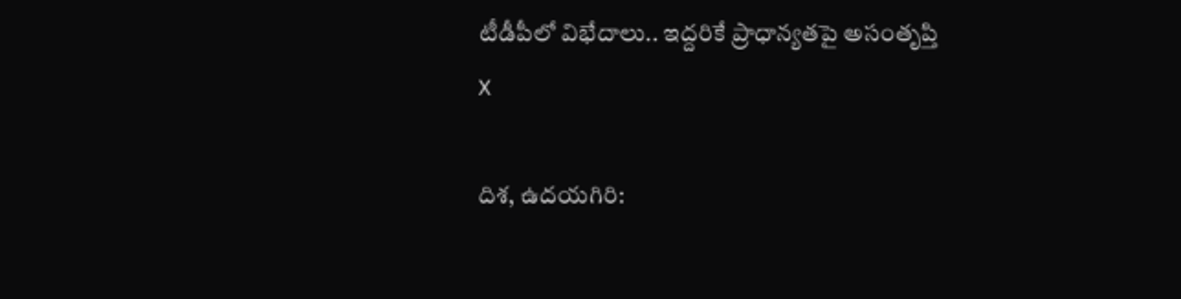టీడీపీలో విభేదాలు.. ఇద్దరికే ప్రాధాన్యతపై అసంతృప్తి
X

దిశ, ఉదయగిరి: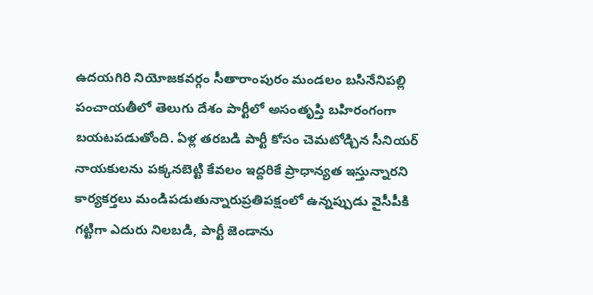ఉదయగిరి నియోజకవర్గం సీతారాంపురం మండలం బసినేనిపల్లి పంచాయతీలో తెలుగు దేశం పార్టీ‌లో అసంతృప్తి బహిరంగంగా బయటపడుతోంది. ఏళ్ల తరబడి పార్టీ కోసం చెమటోడ్చిన సీనియర్ నాయకులను పక్కనబెట్టి కేవలం ఇద్దరికే ప్రాధాన్యత ఇస్తున్నారని కార్యకర్తలు మండిపడుతున్నారుప్రతిపక్షంలో ఉన్నప్పుడు వైసీపీకి గట్టిగా ఎదురు నిలబడి, పార్టీ జెండాను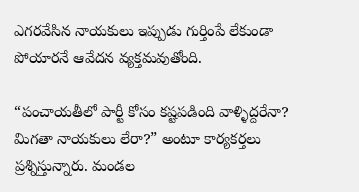ఎగరవేసిన నాయకులు ఇప్పుడు గుర్తింపే లేకుండా పోయారనే ఆవేదన వ్యక్తమవుతోంది.

“పంచాయతీలో పార్టీ కోసం కష్టపడింది వాళ్ళిద్దరేనా? మిగతా నాయకులు లేరా?” అంటూ కార్యకర్తలు ప్రశ్నిస్తున్నారు. మండల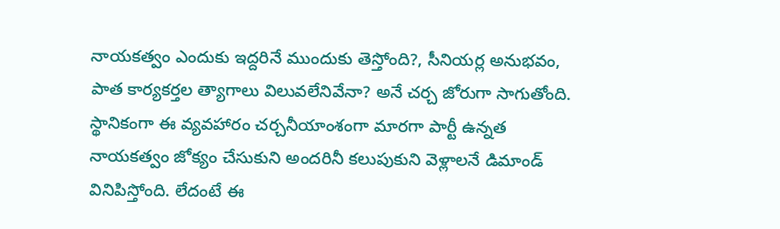నాయకత్వం ఎందుకు ఇద్దరినే ముందుకు తెస్తోంది?, సీనియర్ల అనుభవం, పాత కార్యకర్తల త్యాగాలు విలువలేనివేనా? అనే చర్చ జోరుగా సాగుతోంది. స్థానికంగా ఈ వ్యవహారం చర్చనీయాంశంగా మారగా పార్టీ ఉన్నత నాయకత్వం జోక్యం చేసుకుని అందరినీ కలుపుకుని వెళ్లాలనే డిమాండ్ వినిపిస్తోంది. లేదంటే ఈ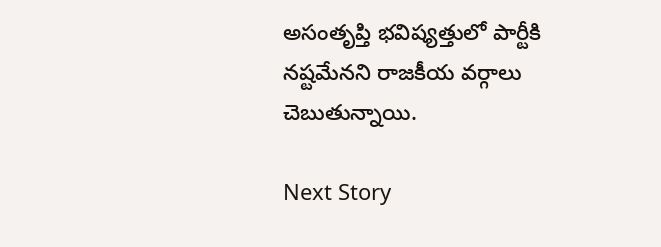అసంతృప్తి భవిష్యత్తులో పార్టీకి నష్టమేనని రాజకీయ వర్గాలు చెబుతున్నాయి.

Next Story